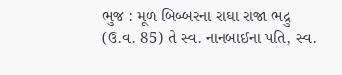ભુજ : મૂળ બિબ્બરના રાઘા રાજા ભદ્રુ (ઉ.વ. 85) તે સ્વ. નાનબાઈના પતિ, સ્વ.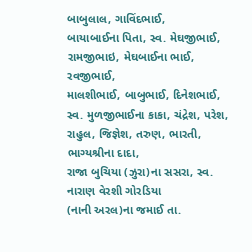બાબુલાલ, ગાવિંદભાઈ,
બાયાબાઈના પિતા, સ્વ. મેઘજીભાઈ, રામજીભાઇ, મેઘબાઈના ભાઈ, રવજીભાઈ,
માલશીભાઈ, બાબુભાઈ, દિનેશભાઈ,
સ્વ. મુળજીભાઈના કાકા, ચંદ્રેશ, પરેશ, રાહુલ, જિજ્ઞેશ, તરુણ, ભારતી, ભાગ્યશ્રીના દાદા,
રાજા બુચિયા (ઝુરા)ના સસરા, સ્વ. નારાણ વેરશી ગોરડિયા
(નાની અરલ)ના જમાઈ તા.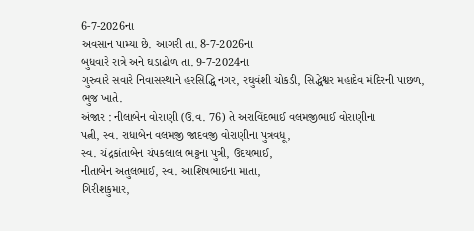6-7-2026ના
અવસાન પામ્યા છે. આગરી તા. 8-7-2026ના
બુધવારે રાત્રે અને ઘડાઢોળ તા. 9-7-2024ના
ગુરુવારે સવારે નિવાસસ્થાને હરસિદ્ધિ નગર, રઘુવંશી ચોકડી, સિદ્ધેશ્વર મહાદેવ મંદિરની પાછળ,
ભુજ ખાતે.
અંજાર : નીલાબેન વોરાણી (ઉ.વ. 76) તે અરાવિંદભાઈ વલમજીભાઈ વોરાણીના
પત્ની, સ્વ. રાધાબેન વલમજી જાદવજી વોરાણીના પુત્રવધૂ,
સ્વ. ચંદ્રકાંતાબેન ચંપકલાલ ભટ્ટના પુત્રી, ઉદયભાઈ,
નીતાબેન અતુલભાઈ, સ્વ. આશિષભાઇના માતા,
ગિરીશકુમાર,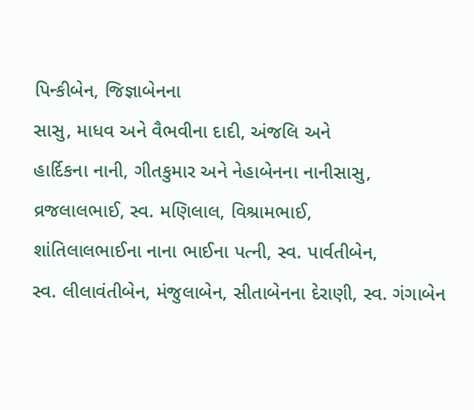પિન્કીબેન, જિજ્ઞાબેનના
સાસુ, માધવ અને વૈભવીના દાદી, અંજલિ અને
હાર્દિકના નાની, ગીતકુમાર અને નેહાબેનના નાનીસાસુ, વ્રજલાલભાઈ, સ્વ. મણિલાલ, વિશ્રામભાઈ,
શાંતિલાલભાઈના નાના ભાઈના પત્ની, સ્વ. પાર્વતીબેન,
સ્વ. લીલાવંતીબેન, મંજુલાબેન, સીતાબેનના દેરાણી, સ્વ. ગંગાબેન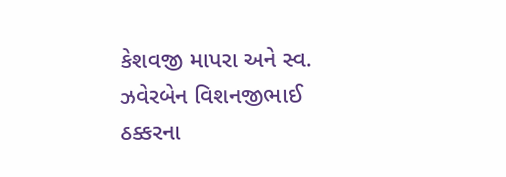કેશવજી માપરા અને સ્વ.
ઝવેરબેન વિશનજીભાઈ ઠક્કરના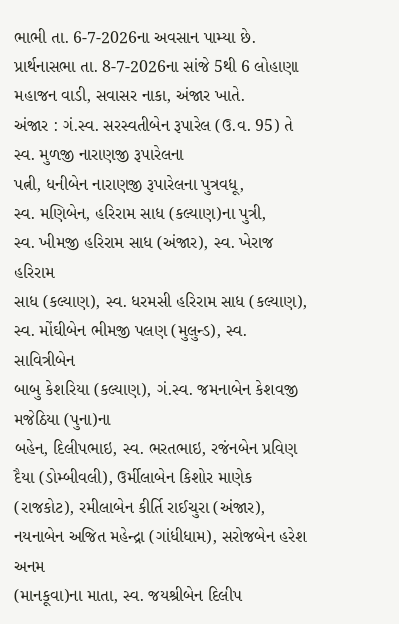ભાભી તા. 6-7-2026ના અવસાન પામ્યા છે. પ્રાર્થનાસભા તા. 8-7-2026ના સાંજે 5થી 6 લોહાણા મહાજન વાડી, સવાસર નાકા, અંજાર ખાતે.
અંજાર : ગં.સ્વ. સરસ્વતીબેન રૂપારેલ (ઉ.વ. 95) તે સ્વ. મુળજી નારાણજી રૂપારેલના
પત્ની, ધનીબેન નારાણજી રૂપારેલના પુત્રવધૂ,
સ્વ. મણિબેન, હરિરામ સાધ (કલ્યાણ)ના પુત્રી,
સ્વ. ખીમજી હરિરામ સાધ (અંજાર), સ્વ. ખેરાજ હરિરામ
સાધ (કલ્યાણ), સ્વ. ધરમસી હરિરામ સાધ (કલ્યાણ), સ્વ. મોંઘીબેન ભીમજી પલણ (મુલુન્ડ), સ્વ. સાવિત્રીબેન
બાબુ કેશરિયા (કલ્યાણ), ગં.સ્વ. જમનાબેન કેશવજી મજેઠિયા (પુના)ના
બહેન, દિલીપભાઇ, સ્વ. ભરતભાઇ, રજંનબેન પ્રવિણ દૈયા (ડોમ્બીવલી), ઉર્મીલાબેન કિશોર માણેક
(રાજકોટ), રમીલાબેન કીર્તિ રાઈચુરા (અંજાર), નયનાબેન અજિત મહેન્દ્રા (ગાંધીધામ), સરોજબેન હરેશ અનમ
(માનકૂવા)ના માતા, સ્વ. જયશ્રીબેન દિલીપ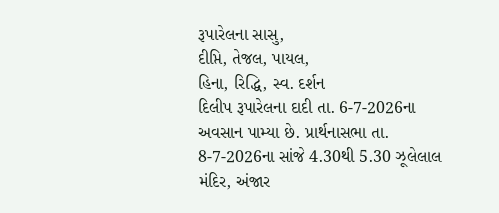રૂપારેલના સાસુ,
દીપ્તિ, તેજલ, પાયલ,
હિના, રિદ્ધિ, સ્વ. દર્શન
દિલીપ રૂપારેલના દાદી તા. 6-7-2026ના અવસાન પામ્યા છે. પ્રાર્થનાસભા તા. 8-7-2026ના સાંજે 4.30થી 5.30 ઝૂલેલાલ મંદિર, અંજાર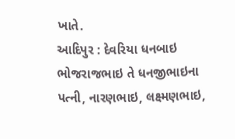ખાતે.
આદિપુર : દેવરિયા ધનબાઇ ભોજરાજભાઇ તે ધનજીભાઇના પત્ની, નારણભાઇ, લક્ષ્મણભાઇ,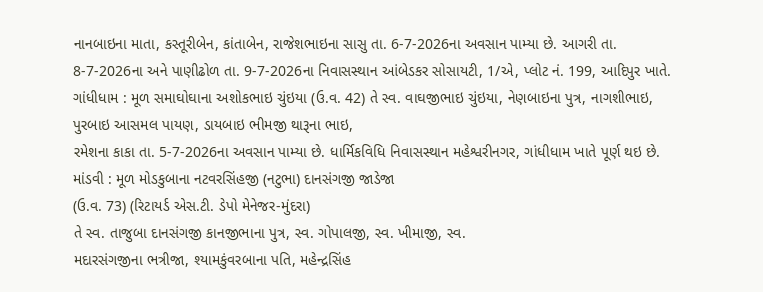નાનબાઇના માતા, કસ્તૂરીબેન, કાંતાબેન, રાજેશભાઇના સાસુ તા. 6-7-2026ના અવસાન પામ્યા છે. આગરી તા.
8-7-2026ના અને પાણીઢોળ તા. 9-7-2026ના નિવાસસ્થાન આંબેડકર સોસાયટી, 1/એ, પ્લોટ નં. 199, આદિપુર ખાતે.
ગાંધીધામ : મૂળ સમાઘોઘાના અશોકભાઇ ચુંઇયા (ઉ.વ. 42) તે સ્વ. વાઘજીભાઇ ચુંઇયા, નેણબાઇના પુત્ર, નાગશીભાઇ,
પુરબાઇ આસમલ પાયણ, ડાયબાઇ ભીમજી થારૂના ભાઇ,
રમેશના કાકા તા. 5-7-2026ના અવસાન પામ્યા છે. ધાર્મિકવિધિ નિવાસસ્થાન મહેશ્વરીનગર, ગાંધીધામ ખાતે પૂર્ણ થઇ છે.
માંડવી : મૂળ મોડકુબાના નટવરસિંહજી (નટુભા) દાનસંગજી જાડેજા
(ઉ.વ. 73) (રિટાયર્ડ એસ.ટી. ડેપો મેનેજર-મુંદરા)
તે સ્વ. તાજુબા દાનસંગજી કાનજીભાના પુત્ર, સ્વ. ગોપાલજી, સ્વ. ખીમાજી, સ્વ.
મદારસંગજીના ભત્રીજા, શ્યામકુંવરબાના પતિ, મહેન્દ્રસિંહ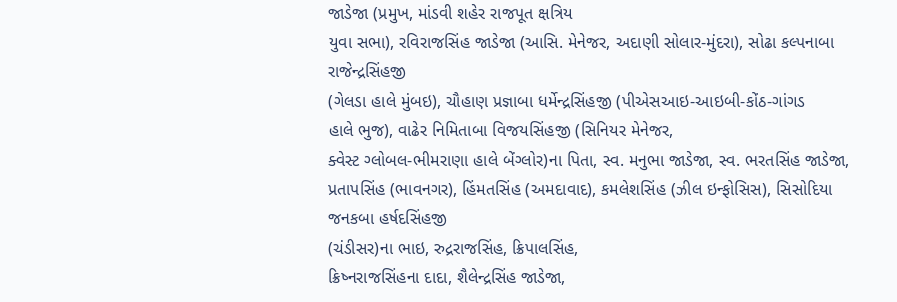જાડેજા (પ્રમુખ, માંડવી શહેર રાજપૂત ક્ષત્રિય
યુવા સભા), રવિરાજસિંહ જાડેજા (આસિ. મેનેજર, અદાણી સોલાર-મુંદરા), સોઢા કલ્પનાબા રાજેન્દ્રસિંહજી
(ગેલડા હાલે મુંબઇ), ચૌહાણ પ્રજ્ઞાબા ધર્મેન્દ્રસિંહજી (પીએસઆઇ-આઇબી-કોંઠ-ગાંગડ
હાલે ભુજ), વાઢેર નિમિતાબા વિજયસિંહજી (સિનિયર મેનેજર,
ક્વેસ્ટ ગ્લોબલ-ભીમરાણા હાલે બેંગ્લોર)ના પિતા, સ્વ. મનુભા જાડેજા, સ્વ. ભરતસિંહ જાડેજા, પ્રતાપસિંહ (ભાવનગર), હિંમતસિંહ (અમદાવાદ), કમલેશસિંહ (ઝીલ ઇન્ફોસિસ), સિસોદિયા જનકબા હર્ષદસિંહજી
(ચંડીસર)ના ભાઇ, રુદ્રરાજસિંહ, ક્રિપાલસિંહ,
ક્રિષ્નરાજસિંહના દાદા, શૈલેન્દ્રસિંહ જાડેજા,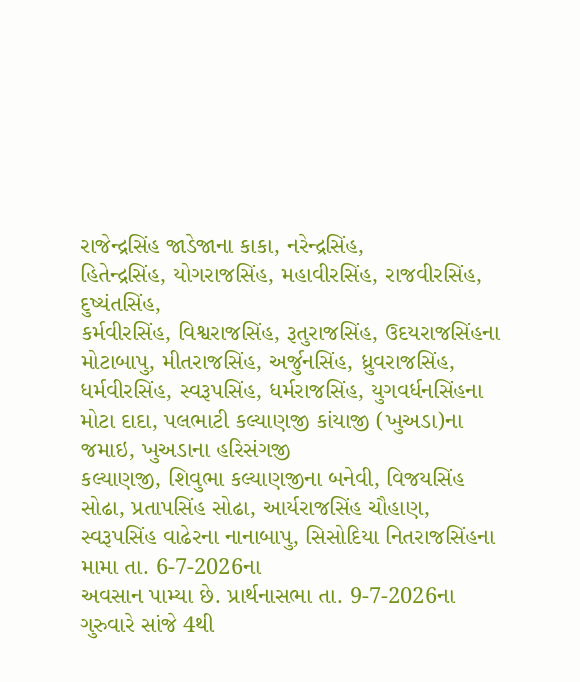રાજેન્દ્રસિંહ જાડેજાના કાકા, નરેન્દ્રસિંહ,
હિતેન્દ્રસિંહ, યોગરાજસિંહ, મહાવીરસિંહ, રાજવીરસિંહ, દુષ્યંતસિંહ,
કર્મવીરસિંહ, વિશ્વરાજસિંહ, રૂતુરાજસિંહ, ઉદયરાજસિંહના મોટાબાપુ, મીતરાજસિંહ, અર્જુનસિંહ, ધ્રુવરાજસિંહ,
ધર્મવીરસિંહ, સ્વરૂપસિંહ, ધર્મરાજસિંહ, યુગવર્ધનસિંહના મોટા દાદા, પલભાટી કલ્યાણજી કાંયાજી (ખુઅડા)ના જમાઇ, ખુઅડાના હરિસંગજી
કલ્યાણજી, શિવુભા કલ્યાણજીના બનેવી, વિજયસિંહ
સોઢા, પ્રતાપસિંહ સોઢા, આર્યરાજસિંહ ચૌહાણ,
સ્વરૂપસિંહ વાઢેરના નાનાબાપુ, સિસોદિયા નિતરાજસિંહના
મામા તા. 6-7-2026ના
અવસાન પામ્યા છે. પ્રાર્થનાસભા તા. 9-7-2026ના ગુરુવારે સાંજે 4થી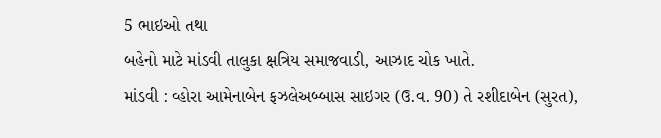5 ભાઇઓ તથા
બહેનો માટે માંડવી તાલુકા ક્ષત્રિય સમાજવાડી, આઝાદ ચોક ખાતે.
માંડવી : વ્હોરા આમેનાબેન ફઝલેઅબ્બાસ સાઇગર (ઉ.વ. 90) તે રશીદાબેન (સુરત),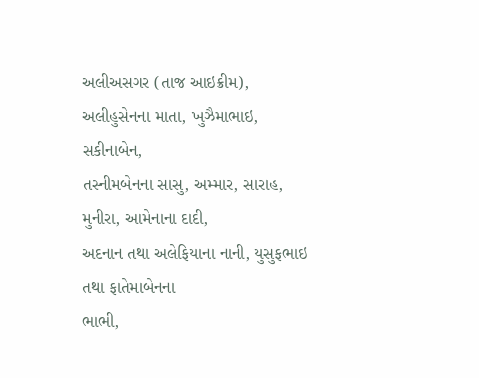અલીઅસગર (તાજ આઇક્રીમ), અલીહુસેનના માતા, ખુઝૈમાભાઇ, સકીનાબેન,
તસ્નીમબેનના સાસુ, અમ્માર, સારાહ, મુનીરા, આમેનાના દાદી,
અદનાન તથા અલેફિયાના નાની, યુસુફભાઇ તથા ફાતેમાબેનના
ભાભી,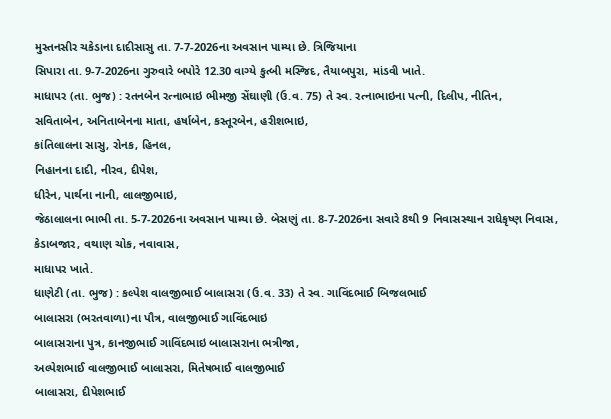મુસ્તનસીર ચકેડાના દાદીસાસુ તા. 7-7-2026ના અવસાન પામ્યા છે. ત્રિજિયાના
સિપારા તા. 9-7-2026ના ગુરુવારે બપોરે 12.30 વાગ્યે કુત્બી મસ્જિદ, તૈયાબપુરા, માંડવી ખાતે.
માધાપર (તા. ભુજ) : રતનબેન રત્નાભાઇ ભીમજી સેંઘાણી (ઉ.વ. 75) તે સ્વ. રત્નાભાઇના પત્ની, દિલીપ, નીતિન,
સવિતાબેન, અનિતાબેનના માતા, હર્ષાબેન, કસ્તૂરબેન, હરીશભાઇ,
કાંતિલાલના સાસુ, રોનક, હિનલ,
નિહાનના દાદી, નીરવ, દીપેશ,
ધીરેન, પાર્થના નાની, લાલજીભાઇ,
જેઠાલાલના ભાભી તા. 5-7-2026ના અવસાન પામ્યા છે. બેસણું તા. 8-7-2026ના સવારે 8થી 9 નિવાસસ્થાન રાધેકૃષ્ણ નિવાસ,
કેડાબજાર, વથાણ ચોક, નવાવાસ,
માધાપર ખાતે.
ધાણેટી (તા. ભુજ) : કલ્પેશ વાલજીભાઈ બાલાસરા (ઉ.વ. 33) તે સ્વ. ગાવિંદભાઈ બિજલભાઈ
બાલાસરા (ભરતવાળા)ના પૌત્ર, વાલજીભાઈ ગાવિંદભાઇ
બાલાસરાના પુત્ર, કાનજીભાઈ ગાવિંદભાઇ બાલાસરાના ભત્રીજા,
અલ્પેશભાઈ વાલજીભાઈ બાલાસરા, મિતેષભાઈ વાલજીભાઈ
બાલાસરા, દીપેશભાઈ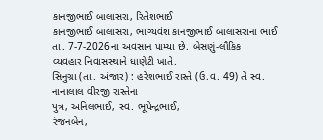કાનજીભાઈ બાલાસરા, રિતેશભાઈ
કાનજીભાઈ બાલાસરા, ભાગ્યવંશ કાનજીભાઈ બાલાસરાના ભાઈ તા. 7-7-2026ના અવસાન પામ્યા છે. બેસણું-લૌકિક
વ્યવહાર નિવાસસ્થાને ધાણેટી ખાતે.
સિનુગ્રા (તા. અંજાર) : હરેશભાઈ રાસ્તે (ઉ.વ. 49) તે સ્વ. નાનાલાલ વીરજી રાસ્તેના
પુત્ર, અનિલભાઈ, સ્વ. ભૂપેન્દ્રભાઈ,
રંજનબેન,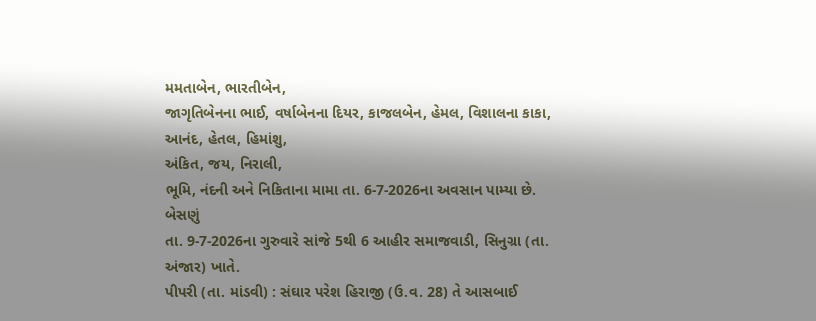મમતાબેન, ભારતીબેન,
જાગૃતિબેનના ભાઈ, વર્ષાબેનના દિયર, કાજલબેન, હેમલ, વિશાલના કાકા,
આનંદ, હેતલ, હિમાંશુ,
અંકિત, જય, નિરાલી,
ભૂમિ, નંદની અને નિકિતાના મામા તા. 6-7-2026ના અવસાન પામ્યા છે. બેસણું
તા. 9-7-2026ના ગુરુવારે સાંજે 5થી 6 આહીર સમાજવાડી, સિનુગ્રા (તા. અંજાર) ખાતે.
પીપરી (તા. માંડવી) : સંઘાર પરેશ હિરાજી (ઉ.વ. 28) તે આસબાઈ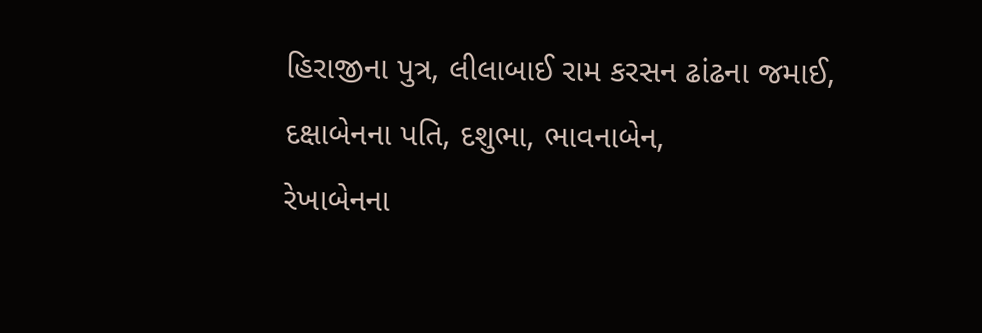હિરાજીના પુત્ર, લીલાબાઈ રામ કરસન ઢાંઢના જમાઈ, દક્ષાબેનના પતિ, દશુભા, ભાવનાબેન,
રેખાબેનના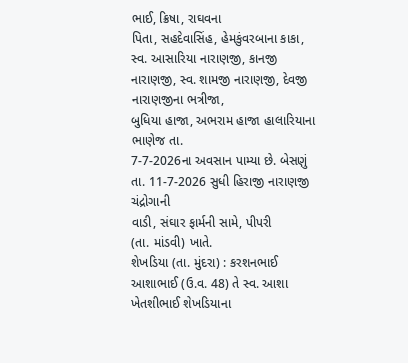ભાઈ, ક્રિષા, રાઘવના
પિતા, સહદેવાસિંહ, હેમકુંવરબાના કાકા,
સ્વ. આસારિયા નારાણજી, કાનજી નારાણજી, સ્વ. શામજી નારાણજી, દેવજી નારાણજીના ભત્રીજા,
બુધિયા હાજા, અભરામ હાજા હાલારિયાના ભાણેજ તા.
7-7-2026ના અવસાન પામ્યા છે. બેસણું
તા. 11-7-2026 સુધી હિરાજી નારાણજી ચંદ્રોગાની
વાડી, સંઘાર ફાર્મની સામે, પીપરી
(તા. માંડવી) ખાતે.
શેખડિયા (તા. મુંદરા) : કરશનભાઈ આશાભાઈ (ઉ.વ. 48) તે સ્વ. આશા ખેતશીભાઈ શેખડિયાના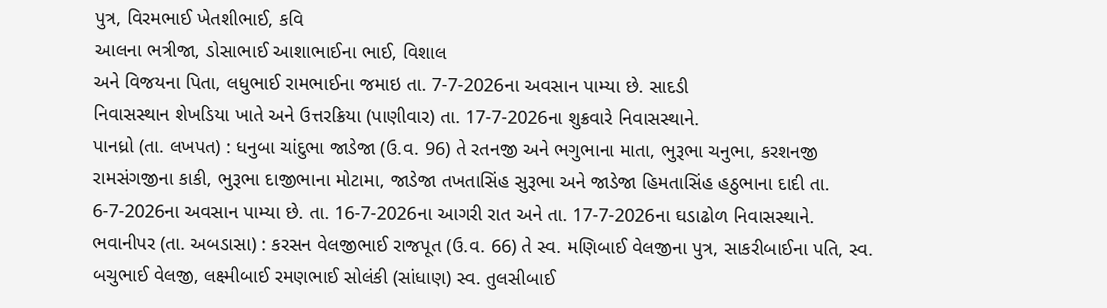પુત્ર, વિરમભાઈ ખેતશીભાઈ, કવિ
આલના ભત્રીજા, ડોસાભાઈ આશાભાઈના ભાઈ, વિશાલ
અને વિજયના પિતા, લધુભાઈ રામભાઈના જમાઇ તા. 7-7-2026ના અવસાન પામ્યા છે. સાદડી
નિવાસસ્થાન શેખડિયા ખાતે અને ઉત્તરક્રિયા (પાણીવાર) તા. 17-7-2026ના શુક્રવારે નિવાસસ્થાને.
પાનધ્રો (તા. લખપત) : ધનુબા ચાંદુભા જાડેજા (ઉ.વ. 96) તે રતનજી અને ભગુભાના માતા, ભુરૂભા ચનુભા, કરશનજી
રામસંગજીના કાકી, ભુરૂભા દાજીભાના મોટામા, જાડેજા તખતાસિંહ સુરૂભા અને જાડેજા હિમતાસિંહ હઠુભાના દાદી તા. 6-7-2026ના અવસાન પામ્યા છે. તા. 16-7-2026ના આગરી રાત અને તા. 17-7-2026ના ઘડાઢોળ નિવાસસ્થાને.
ભવાનીપર (તા. અબડાસા) : કરસન વેલજીભાઈ રાજપૂત (ઉ.વ. 66) તે સ્વ. મણિબાઈ વેલજીના પુત્ર, સાકરીબાઈના પતિ, સ્વ.
બચુભાઈ વેલજી, લક્ષ્મીબાઈ રમણભાઈ સોલંકી (સાંધાણ) સ્વ. તુલસીબાઈ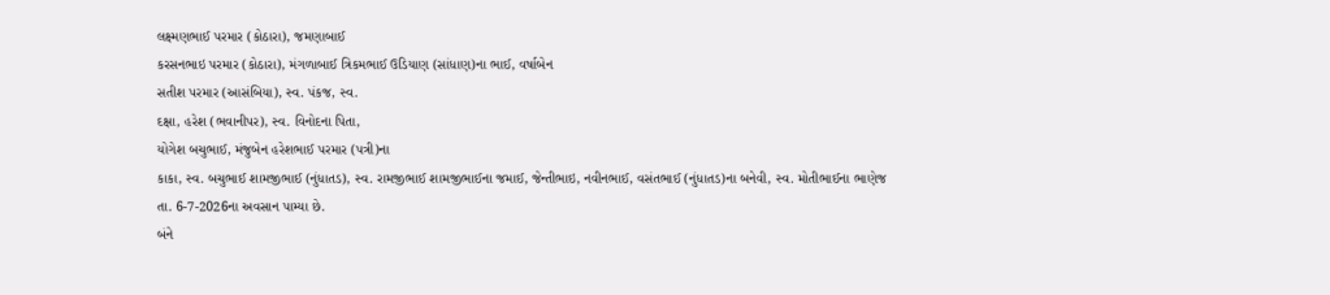લક્ષ્મણભાઈ પરમાર (કોઠારા), જમણાબાઈ
કરસનભાઇ પરમાર (કોઠારા), મંગળાબાઈ ત્રિકમભાઈ ઉડિયાણ (સાંધાણ)ના ભાઈ, વર્ષાબેન
સતીશ પરમાર (આસંબિયા), સ્વ. પંકજ, સ્વ.
દક્ષા, હરેશ (ભવાનીપર), સ્વ. વિનોદના પિતા,
યોગેશ બચુભાઈ, મંજુબેન હરેશભાઈ પરમાર (પત્રી)ના
કાકા, સ્વ. બચુભાઈ શામજીભાઈ (નુંધાતડ), સ્વ. રામજીભાઈ શામજીભાઈના જમાઈ, જેન્તીભાઇ, નવીનભાઈ, વસંતભાઈ (નુંધાતડ)ના બનેવી, સ્વ. મોતીભાઈના ભાણેજ તા. 6-7-2026ના અવસાન પામ્યા છે.
બંને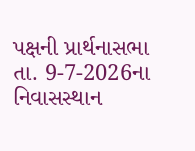પક્ષની પ્રાર્થનાસભા તા. 9-7-2026ના નિવાસસ્થાન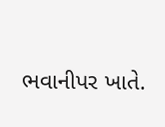ભવાનીપર ખાતે.